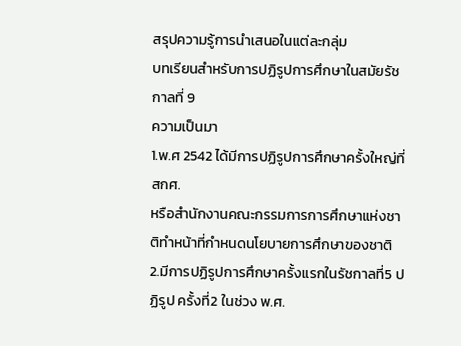สรุปความรู้การนำเสนอในแต่ละกลุ่ม
บทเรียนสำหรับการปฏิรูปการศึกษาในสมัยรัชกาลที่ 9
ความเป็นมา
1.พ.ศ 2542 ได้มีการปฏิรูปการศึกษาครั้งใหญ่ที่ สกศ.
หรือสำนักงานคณะกรรมการการศึกษาแห่งชาติทำหน้าที่กำหนดนโยบายการศึกษาของชาติ
2.มีการปฏิรูปการศึกษาครั้งแรกในรัชกาลที่5 ปฏิรูป ครั้งที่2 ในช่วง พ.ศ.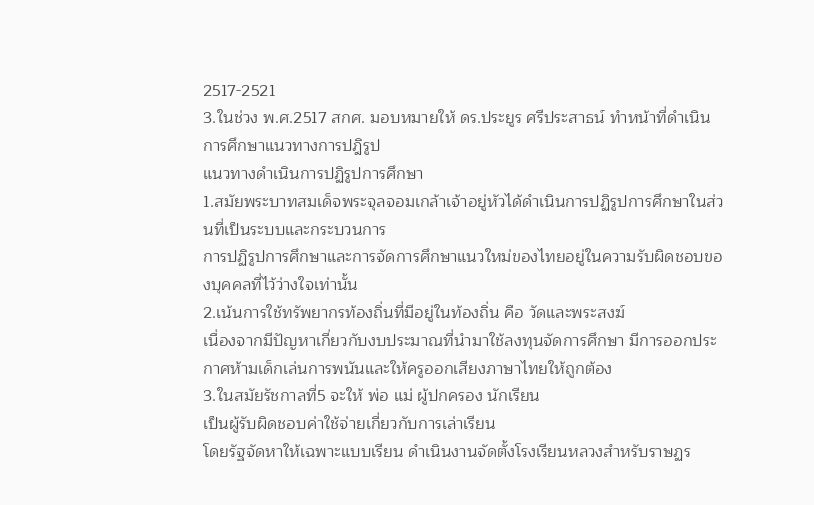2517-2521
3.ในช่วง พ.ศ.2517 สกศ. มอบหมายให้ ดร.ประยูร ศรีประสาธน์ ทำหน้าที่ดำเนินการศึกษาแนวทางการปฎิรูป
แนวทางดำเนินการปฏิรูปการศึกษา
1.สมัยพระบาทสมเด็จพระจุลจอมเกล้าเจ้าอยู่หัวได้ดำเนินการปฏิรูปการศึกษาในส่วนที่เป็นระบบและกระบวนการ
การปฏิรูปการศึกษาและการจัดการศึกษาแนวใหม่ของไทยอยู่ในความรับผิดชอบของบุคคลที่ไว้ว่างใจเท่านั้น
2.เน้นการใช้ทรัพยากรท้องถิ่นที่มีอยู่ในท้องถิ่น คือ วัดและพระสงฆ์
เนื่องจากมีปัญหาเกี่ยวกับงบประมาณที่นำมาใช้ลงทุนจัดการศึกษา มีการออกประกาศห้ามเด็กเล่นการพนันและให้ครูออกเสียงภาษาไทยให้ถูกต้อง
3.ในสมัยรัชกาลที่5 จะให้ พ่อ แม่ ผู้ปกครอง นักเรียน
เป็นผู้รับผิดชอบค่าใช้จ่ายเกี่ยวกับการเล่าเรียน
โดยรัฐจัดหาให้เฉพาะแบบเรียน ดำเนินงานจัดตั้งโรงเรียนหลวงสำหรับราษฏร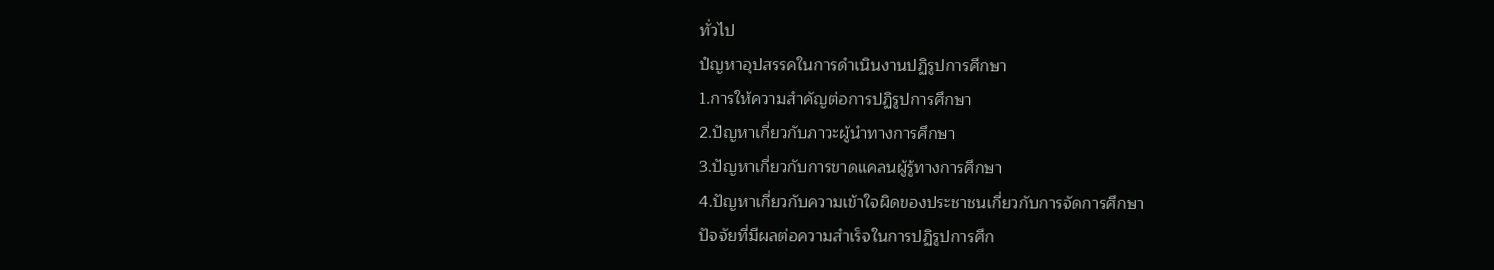ทั่วไป
ปํญหาอุปสรรคในการดำเนินงานปฏิรูปการศึกษา
1.การให้ความสำคัญต่อการปฏิรูปการศึกษา
2.ปัญหาเกี่ยวกับภาวะผู้นำทางการศึกษา
3.ปัญหาเกี่ยวกับการขาดแคลนผู้รู้ทางการศึกษา
4.ปัญหาเกี่ยวกับความเข้าใจผิดของประชาชนเกี่ยวกับการจัดการศึกษา
ปัจจัยที่มีผลต่อความสำเร็จในการปฏิรูปการศึก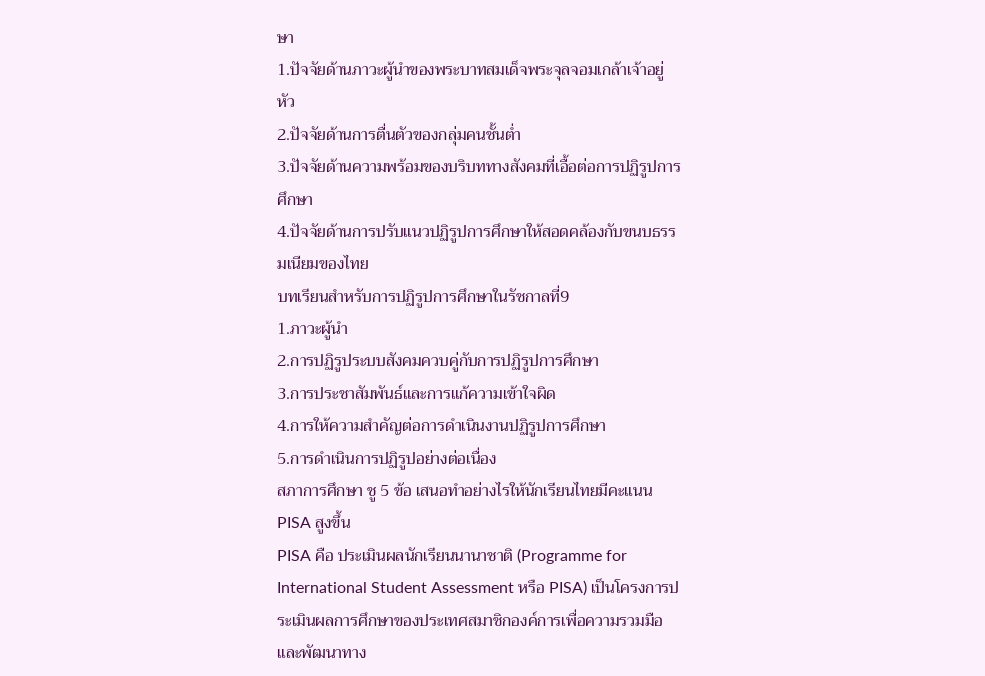ษา
1.ปัจจัยด้านภาวะผู้นำของพระบาทสมเด็จพระจุลจอมเกล้าเจ้าอยู่หัว
2.ปัจจัยด้านการตื่นตัวของกลุ่มคนชั้นต่ำ
3.ปัจจัยด้านความพร้อมของบริบททางสังคมที่เอื้อต่อการปฏิรูปการศึกษา
4.ปัจจัยด้านการปรับแนวปฏิรูปการศึกษาให้สอดคล้องกับขนบธรรมเนียมของไทย
บทเรียนสำหรับการปฏิรูปการศึกษาในรัชกาลที่9
1.ภาวะผู้นำ
2.การปฏิรูประบบสังคมควบคู่กับการปฏิรูปการศึกษา
3.การประชาสัมพันธ์และการแก้ความเข้าใจผิด
4.การให้ความสำคัญต่อการดำเนินงานปฏิรูปการศึกษา
5.การดำเนินการปฏิรูปอย่างต่อเนื่อง
สภาการศึกษา ชู 5 ข้อ เสนอทำอย่างไรให้นักเรียนไทยมีคะแนน PISA สูงขึ้น
PISA คือ ประเมินผลนักเรียนนานาชาติ (Programme for International Student Assessment หรือ PISA) เป็นโครงการประเมินผลการศึกษาของประเทศสมาชิกองค์การเพื่อความรวมมือและพัฒนาทาง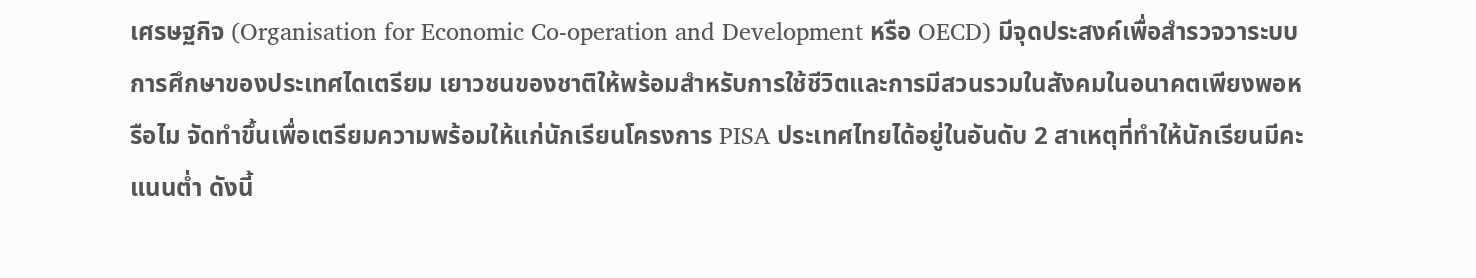เศรษฐกิจ (Organisation for Economic Co-operation and Development หรือ OECD) มีจุดประสงค์เพื่อสํารวจวาระบบการศึกษาของประเทศไดเตรียม เยาวชนของชาติให้พร้อมสําหรับการใช้ชีวิตและการมีสวนรวมในสังคมในอนาคตเพียงพอหรือไม จัดทำขึ้นเพื่อเตรียมความพร้อมให้แก่นักเรียนโครงการ PISA ประเทศไทยได้อยู่ในอันดับ 2 สาเหตุที่ทำให้นักเรียนมีคะแนนต่ำ ดังนี้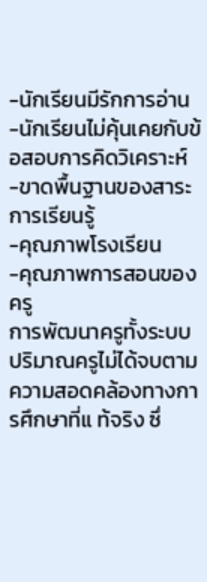-นักเรียนมีรักการอ่าน
-นักเรียนไม่คุ้นเคยกับข้อสอบการคิดวิเคราะห์
-ขาดพื้นฐานของสาระการเรียนรู้
-คุณภาพโรงเรียน
-คุณภาพการสอนของครู
การพัฒนาครูทั้งระบบ
ปริมาณครูไม่ได้จบตามความสอดคล้องทางการศึกษาที่แ ท้จริง ซึ่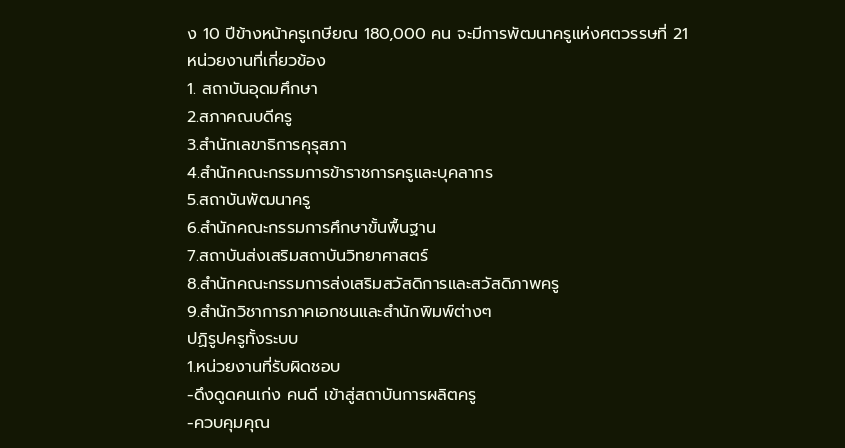ง 10 ปีข้างหน้าครูเกษียณ 180,000 คน จะมีการพัฒนาครูแห่งศตวรรษที่ 21หน่วยงานที่เกี่ยวข้อง
1. สถาบันอุดมศึกษา
2.สภาคณบดีครู
3.สำนักเลขาธิการคุรุสภา
4.สำนักคณะกรรมการข้าราชการครูและบุคลากร
5.สถาบันพัฒนาครู
6.สำนักคณะกรรมการศึกษาขั้นพื้นฐาน
7.สถาบันส่งเสริมสถาบันวิทยาศาสตร์
8.สำนักคณะกรรมการส่งเสริมสวัสดิการและสวัสดิภาพครู
9.สำนักวิชาการภาคเอกชนและสำนักพิมพ์ต่างๆ
ปฏิรูปครูทั้งระบบ
1.หน่วยงานที่รับผิดชอบ
-ดึงดูดคนเก่ง คนดี เข้าสู่สถาบันการผลิตครู
-ควบคุมคุณ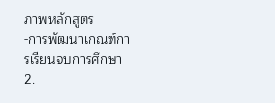ภาพหลักสูตร
-การพัฒนาเกณฑ์การเรียนจบการศึกษา
2.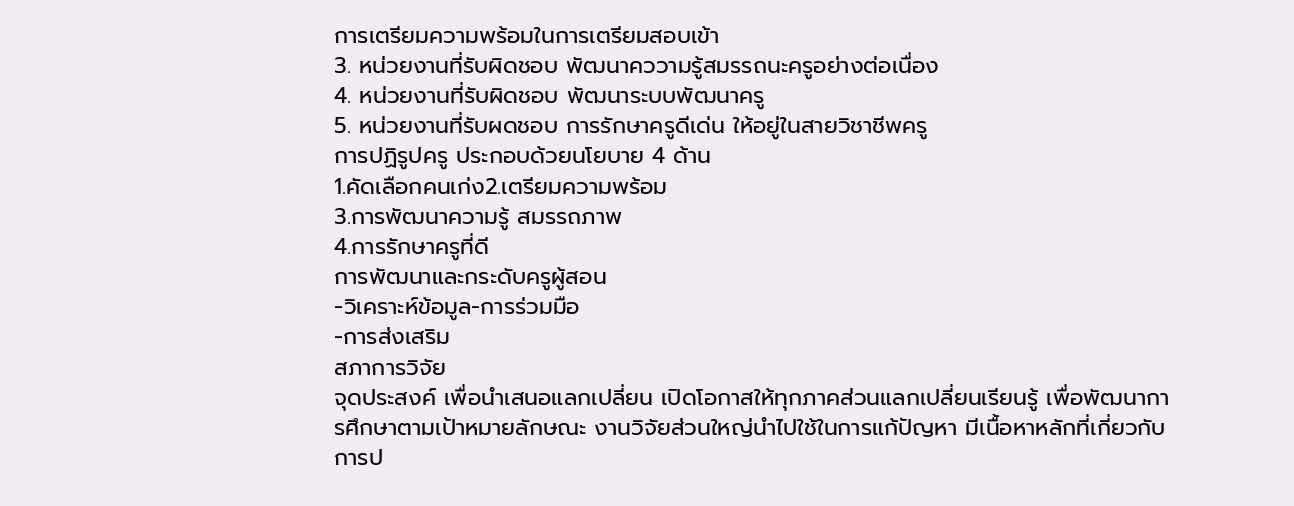การเตรียมความพร้อมในการเตรียมสอบเข้า
3. หน่วยงานที่รับผิดชอบ พัฒนาคววามรู้สมรรถนะครูอย่างต่อเนื่อง
4. หน่วยงานที่รับผิดชอบ พัฒนาระบบพัฒนาครู
5. หน่วยงานที่รับผดชอบ การรักษาครูดีเด่น ให้อยู่ในสายวิชาชีพครู
การปฏิรูปครู ประกอบด้วยนโยบาย 4 ด้าน
1.คัดเลือกคนเก่ง2.เตรียมความพร้อม
3.การพัฒนาความรู้ สมรรถภาพ
4.การรักษาครูที่ดี
การพัฒนาและกระดับครูผู้สอน
-วิเคราะห์ข้อมูล-การร่วมมือ
-การส่งเสริม
สภาการวิจัย
จุดประสงค์ เพื่อนำเสนอแลกเปลี่ยน เปิดโอกาสให้ทุกภาคส่วนแลกเปลี่ยนเรียนรู้ เพื่อพัฒนาการศึกษาตามเป้าหมายลักษณะ งานวิจัยส่วนใหญ่นำไปใช้ในการแก้ปัญหา มีเนื้อหาหลักที่เกี่ยวกับการป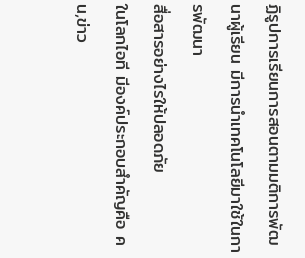ฏิรูปการเรียนการสอนตามมติการพัฒนาผู้เรียน มีการนำเทคโนโลยีมาใช้ในการพัฒนา
สื่อสารอย่างไรให้ปลอดภัย
ในโลกไอที มีองค์ประกอบสำคัญคือ คน,ข่าว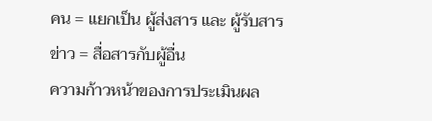คน = แยกเป็น ผู้ส่งสาร และ ผู้รับสาร
ข่าว = สื่อสารกับผู้อื่น
ความก้าวหน้าของการประเมินผล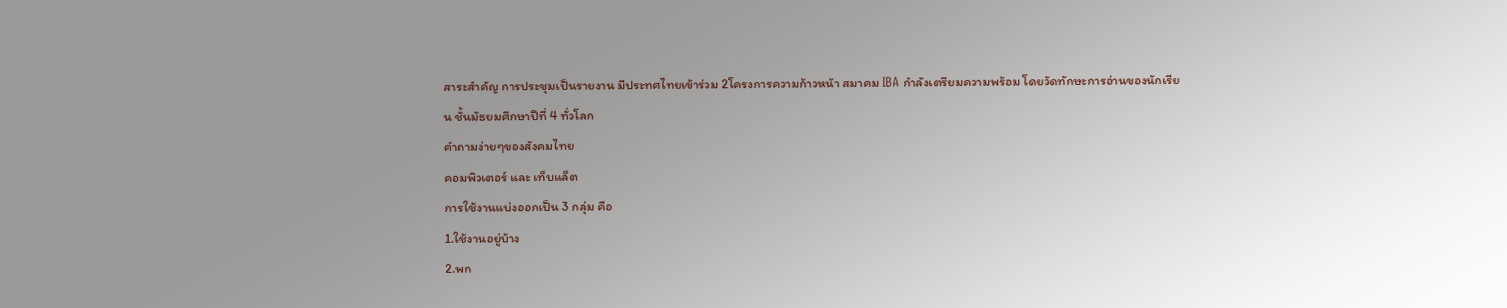สาระสำคัญ การประชุมเป็นรายงาน มีประทศไทยเข้าร่วม 2โครงการความก้าวหน้า สมาคม IBA กำลังเตรียมความพร้อม โดยวัดทักษะการอ่านของนักเรียน ชั้นมัธยมศึกษาปีที่ 4 ทั่วโลก
คำถามง่ายๆของสังคมไทย
คอมพิวเตอร์ และ เท็บแล็ต
การใช้งานแบ่งออกเป็น 3 กลุ่ม คือ
1.ใช้งานอยู่บ้าง
2.พก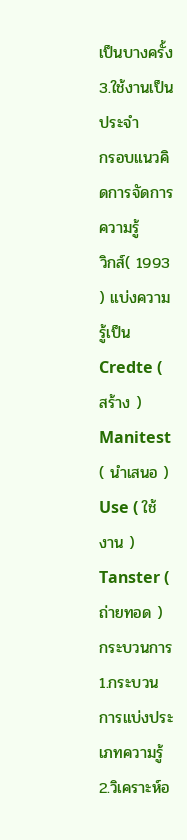เป็นบางครั้ง
3.ใช้งานเป็นประจำ
กรอบแนวคิดการจัดการความรู้
วิกส์( 1993 ) แบ่งความรู้เป็น Credte ( สร้าง ) Manitest ( นำเสนอ ) Use ( ใช้งาน ) Tanster ( ถ่ายทอด )
กระบวนการ
1.กระบวนการแบ่งประเภทความรู้ 2.วิเคราะห์อ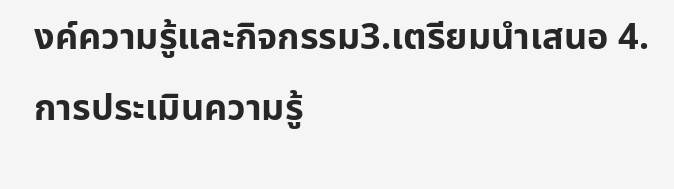งค์ความรู้และกิจกรรม3.เตรียมนำเสนอ 4.การประเมินความรู้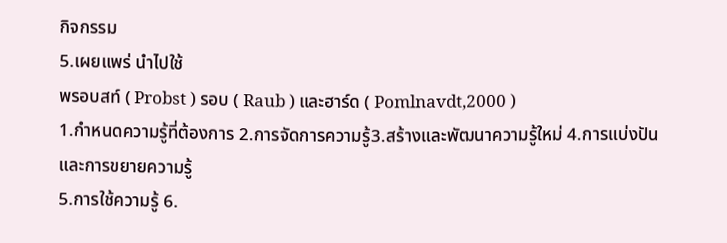กิจกรรม
5.เผยแพร่ นำไปใช้
พรอบสท์ ( Probst ) รอบ ( Raub ) และฮาร์ด ( Pomlnavdt,2000 )
1.กำหนดความรู้ที่ต้องการ 2.การจัดการความรู้3.สร้างและพัฒนาความรู้ใหม่ 4.การแบ่งปันและการขยายความรู้
5.การใช้ความรู้ 6.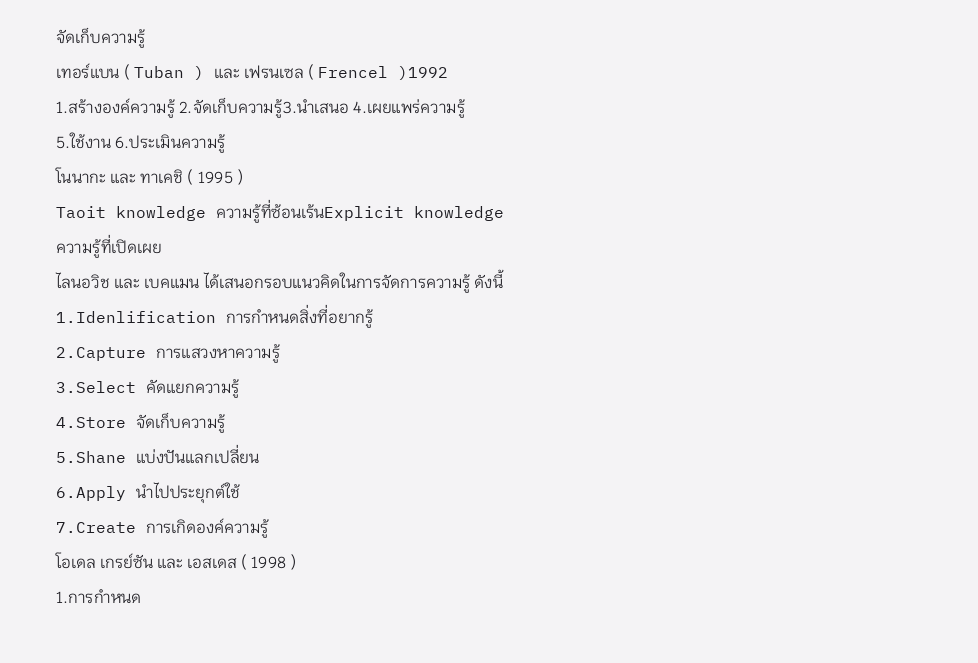จัดเก็บความรู้
เทอร์แบน ( Tuban ) และ เฟรนเซล ( Frencel )1992
1.สร้างองค์ความรู้ 2.จัดเก็บความรู้3.นำเสนอ 4.เผยแพร่ความรู้
5.ใช้งาน 6.ประเมินความรู้
โนนากะ และ ทาเคชิ ( 1995 )
Taoit knowledge ความรู้ที่ซ้อนเร้นExplicit knowledge ความรู้ที่เปิดเผย
ไลนอวิช และ เบคแมน ได้เสนอกรอบแนวคิดในการจัดการความรู้ ดังนี้
1.Idenlification การกำหนดสิ่งที่อยากรู้
2.Capture การแสวงหาความรู้
3.Select คัดแยกความรู้
4.Store จัดเก็บความรู้
5.Shane แบ่งปันแลกเปลี่ยน
6.Apply นำไปประยุกต์ใช้
7.Create การเกิดองค์ความรู้
โอเดล เกรย์ซัน และ เอสเดส ( 1998 )
1.การกำหนด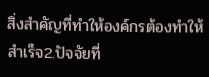สิ่งสำคัญที่ทำให้องค์กรต้องทำให้สำเร็จ2.ปัจจัยที่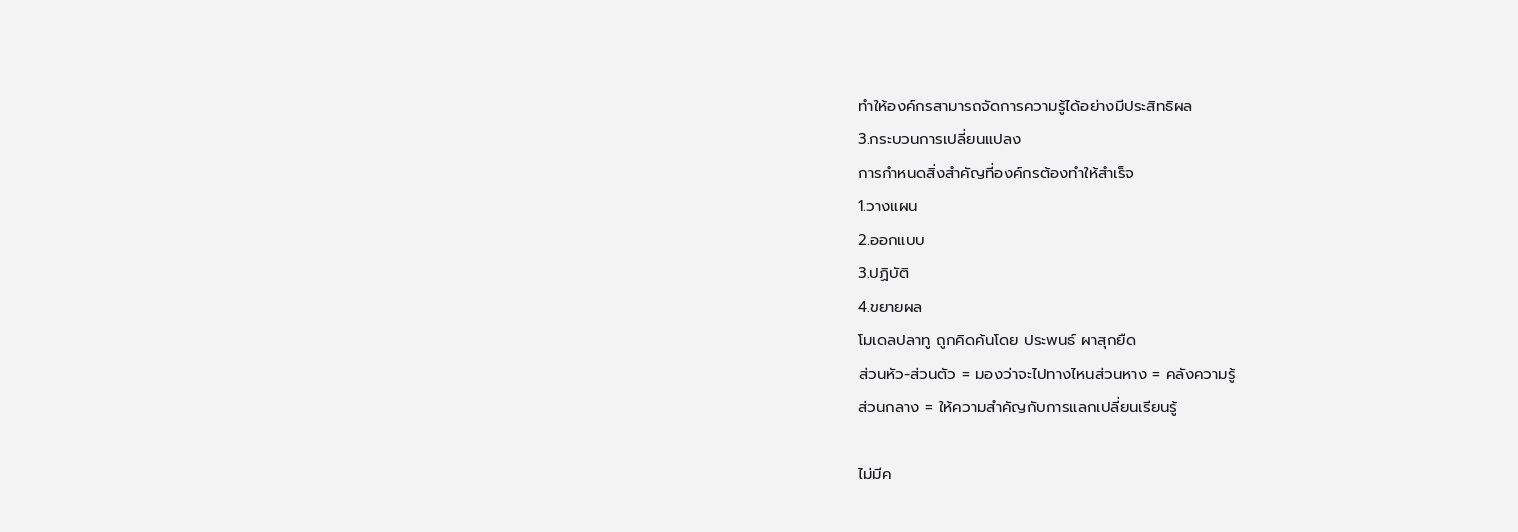ทำให้องค์กรสามารถจัดการความรู้ได้อย่างมีประสิทธิผล
3.กระบวนการเปลี่ยนแปลง
การกำหนดสิ่งสำคัญที่องค์กรต้องทำให้สำเร็จ
1.วางแผน
2.ออกแบบ
3.ปฏิบัติ
4.ขยายผล
โมเดลปลาทู ถูกคิดค้นโดย ประพนธ์ ผาสุกยืด
ส่วนหัว-ส่วนตัว = มองว่าจะไปทางไหนส่วนหาง = คลังความรู้
ส่วนกลาง = ให้ความสำคัญกับการแลกเปลี่ยนเรียนรู้

ไม่มีค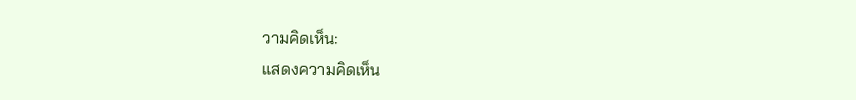วามคิดเห็น:
แสดงความคิดเห็น